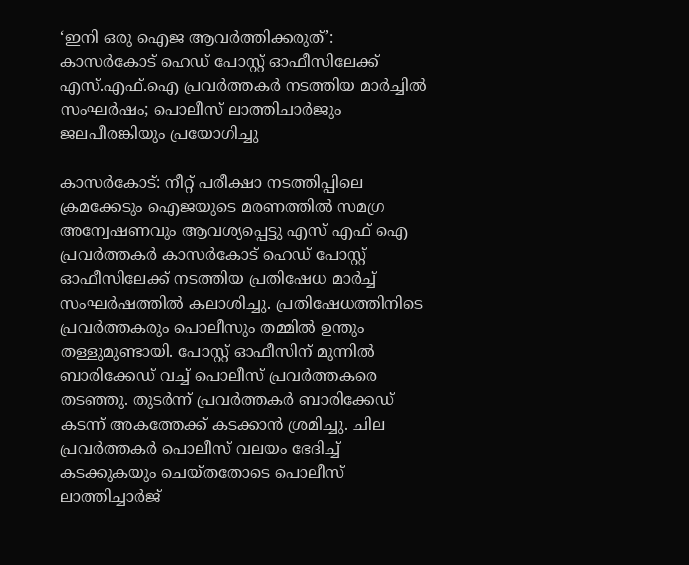‘ഇനി ഒരു ഐജ ആവര്‍ത്തിക്കരുത്’: കാസര്‍കോട് ഹെഡ് പോസ്റ്റ് ഓഫീസിലേക്ക് എസ്.എഫ്.ഐ പ്രവര്‍ത്തകര്‍ നടത്തിയ മാര്‍ച്ചില്‍ സംഘര്‍ഷം; പൊലീസ് ലാത്തിചാര്‍ജും ജലപീരങ്കിയും പ്രയോഗിച്ചു

കാസര്‍കോട്: നീറ്റ് പരീക്ഷാ നടത്തിപ്പിലെ ക്രമക്കേടും ഐജയുടെ മരണത്തില്‍ സമഗ്ര അന്വേഷണവും ആവശ്യപ്പെട്ടു എസ് എഫ് ഐ പ്രവര്‍ത്തകര്‍ കാസര്‍കോട് ഹെഡ് പോസ്റ്റ് ഓഫീസിലേക്ക് നടത്തിയ പ്രതിഷേധ മാര്‍ച്ച് സംഘര്‍ഷത്തില്‍ കലാശിച്ചു. പ്രതിഷേധത്തിനിടെ പ്രവര്‍ത്തകരും പൊലീസും തമ്മില്‍ ഉന്തും തള്ളുമുണ്ടായി. പോസ്റ്റ് ഓഫീസിന് മുന്നില്‍ ബാരിക്കേഡ് വച്ച് പൊലീസ് പ്രവര്‍ത്തകരെ തടഞ്ഞു. തുടര്‍ന്ന് പ്രവര്‍ത്തകര്‍ ബാരിക്കേഡ് കടന്ന് അകത്തേക്ക് കടക്കാന്‍ ശ്രമിച്ചു. ചില പ്രവര്‍ത്തകര്‍ പൊലീസ് വലയം ഭേദിച്ച് കടക്കുകയും ചെയ്തതോടെ പൊലീസ് ലാത്തിച്ചാര്‍ജ്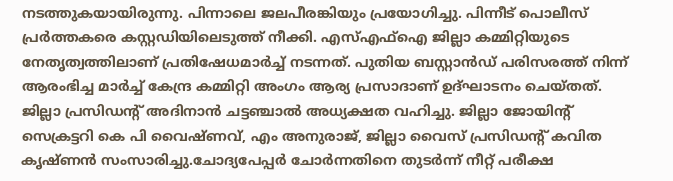നടത്തുകയായിരുന്നു. പിന്നാലെ ജലപീരങ്കിയും പ്രയോഗിച്ചു. പിന്നീട് പൊലീസ് പ്രര്‍ത്തകരെ കസ്റ്റഡിയിലെടുത്ത് നീക്കി. എസ്എഫ്‌ഐ ജില്ലാ കമ്മിറ്റിയുടെ നേതൃത്വത്തിലാണ് പ്രതിഷേധമാര്‍ച്ച് നടന്നത്. പുതിയ ബസ്റ്റാന്‍ഡ് പരിസരത്ത് നിന്ന് ആരംഭിച്ച മാര്‍ച്ച് കേന്ദ്ര കമ്മിറ്റി അംഗം ആര്യ പ്രസാദാണ് ഉദ്ഘാടനം ചെയ്തത്. ജില്ലാ പ്രസിഡന്റ് അദിനാന്‍ ചട്ടഞ്ചാല്‍ അധ്യക്ഷത വഹിച്ചു. ജില്ലാ ജോയിന്റ് സെക്രട്ടറി കെ പി വൈഷ്ണവ്, എം അനുരാജ്, ജില്ലാ വൈസ് പ്രസിഡന്റ് കവിത കൃഷ്ണന്‍ സംസാരിച്ചു.ചോദ്യപേപ്പര്‍ ചോര്‍ന്നതിനെ തുടര്‍ന്ന് നീറ്റ് പരീക്ഷ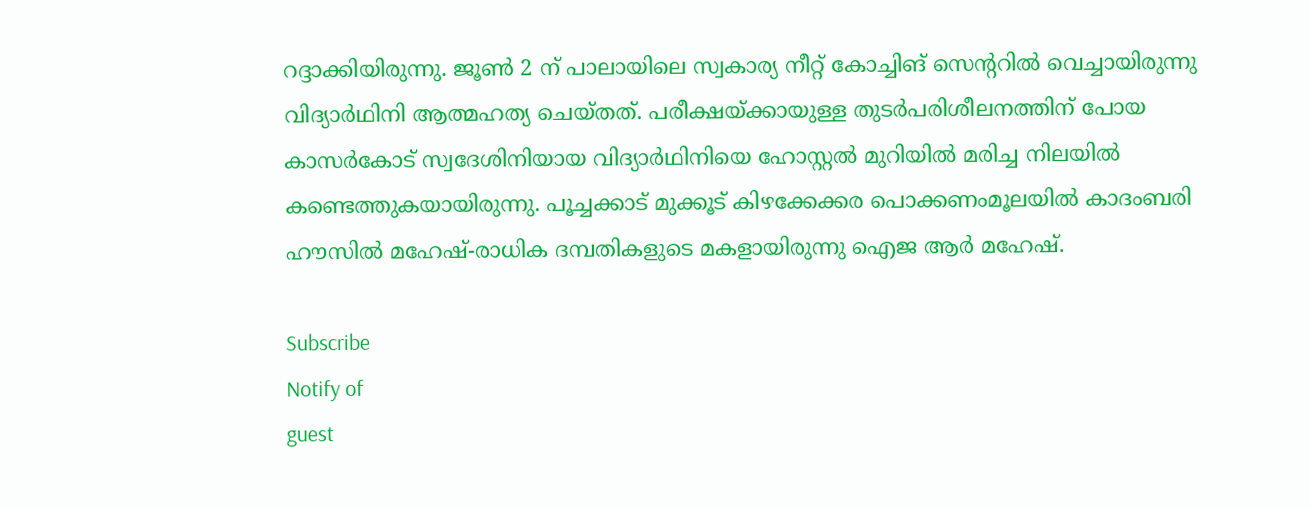റദ്ദാക്കിയിരുന്നു. ജൂണ്‍ 2 ന് പാലായിലെ സ്വകാര്യ നീറ്റ് കോച്ചിങ് സെന്ററില്‍ വെച്ചായിരുന്നു വിദ്യാര്‍ഥിനി ആത്മഹത്യ ചെയ്തത്. പരീക്ഷയ്ക്കായുള്ള തുടര്‍പരിശീലനത്തിന് പോയ കാസര്‍കോട് സ്വദേശിനിയായ വിദ്യാര്‍ഥിനിയെ ഹോസ്റ്റല്‍ മുറിയില്‍ മരിച്ച നിലയില്‍ കണ്ടെത്തുകയായിരുന്നു. പൂച്ചക്കാട് മുക്കൂട് കിഴക്കേക്കര പൊക്കണംമൂലയില്‍ കാദംബരി ഹൗസില്‍ മഹേഷ്-രാധിക ദമ്പതികളുടെ മകളായിരുന്നു ഐജ ആര്‍ മഹേഷ്.

Subscribe
Notify of
guest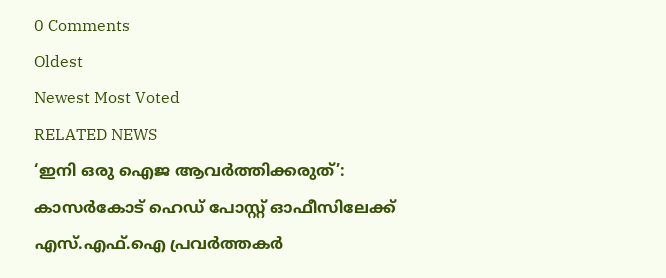0 Comments
Oldest
Newest Most Voted
RELATED NEWS
‘ഇനി ഒരു ഐജ ആവര്‍ത്തിക്കരുത്’: കാസര്‍കോട് ഹെഡ് പോസ്റ്റ് ഓഫീസിലേക്ക് എസ്.എഫ്.ഐ പ്രവര്‍ത്തകര്‍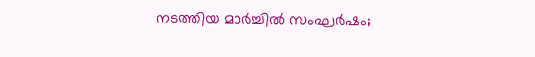നടത്തിയ മാര്‍ച്ചില്‍ സംഘര്‍ഷം;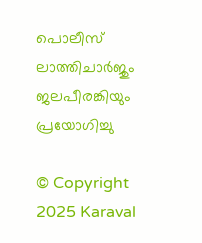പൊലീസ് ലാത്തിചാര്‍ജും ജലപീരങ്കിയും പ്രയോഗിച്ചു

© Copyright 2025 Karaval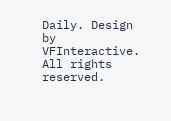Daily. Design by VFInteractive. All rights reserved.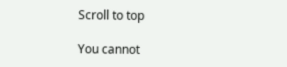Scroll to top

You cannot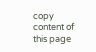copy content of this page